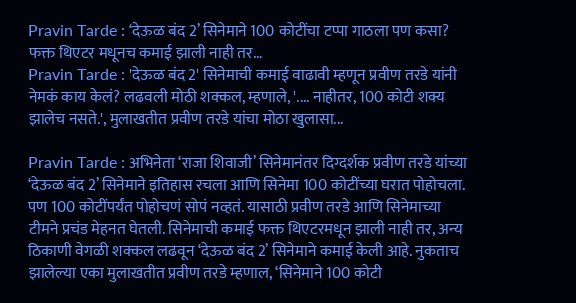Pravin Tarde : ‘देऊळ बंद 2’ सिनेमाने 100 कोटींचा टप्पा गाठला पण कसा? फक्त थिएटर मधूनच कमाई झाली नाही तर…
Pravin Tarde : 'देऊळ बंद 2' सिनेमाची कमाई वाढावी म्हणून प्रवीण तरडे यांनी नेमकं काय केलं? लढवली मोठी शक्कल, म्हणाले, '.... नाहीतर, 100 कोटी शक्य झालेच नसते.', मुलाखतीत प्रवीण तरडे यांचा मोठा खुलासा...

Pravin Tarde : अभिनेता ‘राजा शिवाजी’ सिनेमानंतर दिग्दर्शक प्रवीण तरडे यांच्या ‘देऊळ बंद 2’ सिनेमाने इतिहास रचला आणि सिनेमा 100 कोटींच्या घरात पोहोचला. पण 100 कोटींपर्यंत पोहोचणं सोपं नव्हतं. यासाठी प्रवीण तरडे आणि सिनेमाच्या टीमने प्रचंड मेहनत घेतली. सिनेमाची कमाई फक्त थिएटरमधून झाली नाही तर, अन्य ठिकाणी वेगळी शक्कल लढवून ‘देऊळ बंद 2’ सिनेमाने कमाई केली आहे. नुकताच झालेल्या एका मुलाखतीत प्रवीण तरडे म्हणाल, ‘सिनेमाने 100 कोटी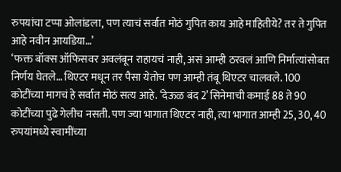रुपयांचा टप्पा ओलांडला, पण त्याचं सर्वात मोठं गुपित काय आहे माहितीये? तर ते गुपित आहे नवीन आयडिया…’
‘फक्त बॉक्स ऑफिसवर अवलंबून राहायचं नाही, असं आम्ही ठरवलं आणि निर्मात्यांसोबत निर्णय घेतले… थिएटर मधून तर पैसा येतोच पण आम्ही तंबू थिएटर चालवले. 100 कोटींच्या मागचं हे सर्वात मोठं सत्य आहे. ‘देऊळ बंद 2’ सिनेमाची कमाई 88 ते 90 कोटींच्या पुढे गेलीच नसती. पण ज्या भागात थिएटर नाही, त्या भागात आम्ही 25, 30, 40 रुपयांमध्ये स्वामींच्या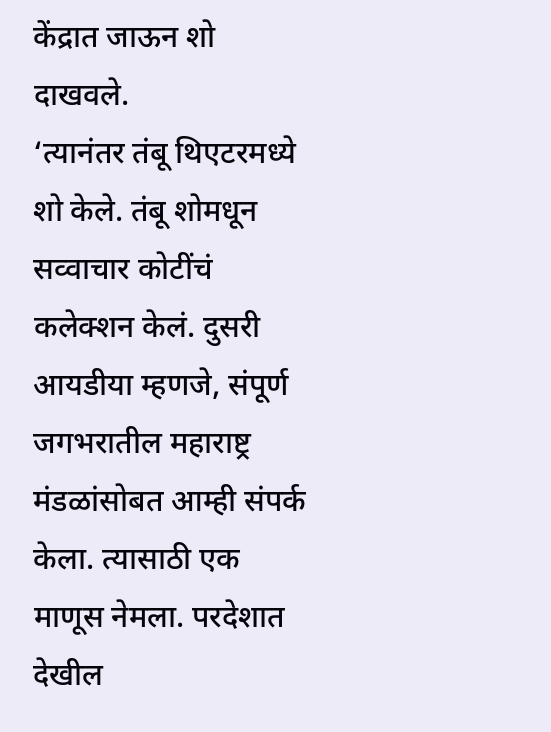केंद्रात जाऊन शो दाखवले.
‘त्यानंतर तंबू थिएटरमध्ये शो केले. तंबू शोमधून सव्वाचार कोटींचं कलेक्शन केलं. दुसरी आयडीया म्हणजे, संपूर्ण जगभरातील महाराष्ट्र मंडळांसोबत आम्ही संपर्क केला. त्यासाठी एक माणूस नेमला. परदेशात देखील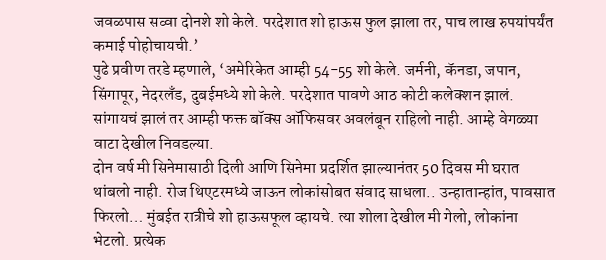जवळपास सव्वा दोनशे शो केले. परदेशात शो हाऊस फुल झाला तर, पाच लाख रुपयांपर्यंत कमाई पोहोचायची.’
पुढे प्रवीण तरडे म्हणाले, ‘अमेरिकेत आम्ही 54-55 शो केले. जर्मनी, कॅनडा, जपान, सिंगापूर, नेदरलँड, दुबईमध्ये शो केले. परदेशात पावणे आठ कोटी कलेक्शन झालं. सांगायचं झालं तर आम्ही फक्त बॉक्स ऑफिसवर अवलंबून राहिलो नाही. आम्हे वेगळ्या वाटा देखील निवडल्या.
दोन वर्ष मी सिनेमासाठी दिली आणि सिनेमा प्रदर्शित झाल्यानंतर 50 दिवस मी घरात थांबलो नाही. रोज थिएटरमध्ये जाऊन लोकांसोबत संवाद साधला.. उन्हातान्हांत, पावसात फिरलो… मुंबईत रात्रीचे शो हाऊसफूल व्हायचे. त्या शोला देखील मी गेलो, लोकांना भेटलो. प्रत्येक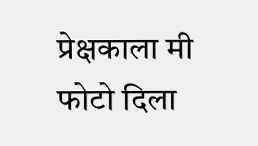प्रेक्षकाला मी फोटो दिला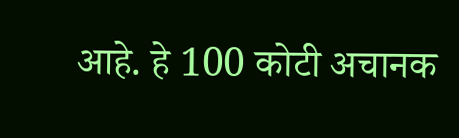आहे. हे 100 कोटी अचानक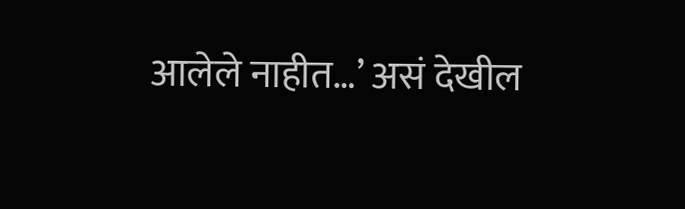आलेले नाहीत…’ असं देखील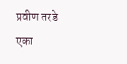प्रवीण तरडे एका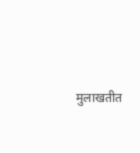मुलाखतीत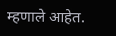म्हणाले आहेत.